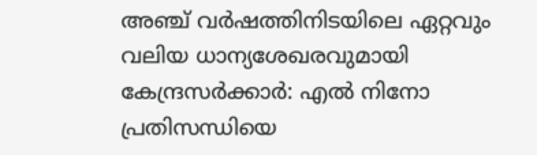അഞ്ച് വര്‍ഷത്തിനിടയിലെ ഏറ്റവും വലിയ ധാന്യശേഖരവുമായി കേന്ദ്രസര്‍ക്കാര്‍: എല്‍ നിനോ പ്രതിസന്ധിയെ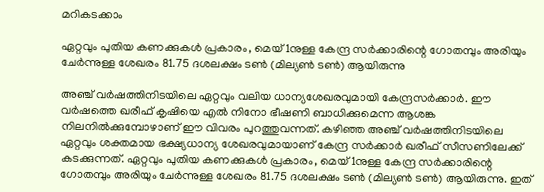മറികടക്കാം

ഏറ്റവും പുതിയ കണക്കുകള്‍ പ്രകാരം, മെയ് 1നുള്ള കേന്ദ്ര സര്‍ക്കാരിന്റെ ഗോതമ്പും അരിയും ചേര്‍ന്നുള്ള ശേഖരം 81.75 ദശലക്ഷം ടണ്‍ (മില്യണ്‍ ടണ്‍) ആയിരുന്നു

അഞ്ച് വര്‍ഷത്തിനിടയിലെ ഏറ്റവും വലിയ ധാന്യശേഖരവുമായി കേന്ദ്രസര്‍ക്കാര്‍. ഈ വര്‍ഷത്തെ ഖരീഫ് കൃഷിയെ എല്‍ നിനോ ഭീഷണി ബാധിക്കുമെന്ന ആശങ്ക നിലനില്‍ക്കുമ്പോഴാണ് ഈ വിവരം പുറത്തുവന്നത്. കഴിഞ്ഞ അഞ്ച് വര്‍ഷത്തിനിടയിലെ ഏറ്റവും ശക്തമായ ഭക്ഷ്യധാന്യ ശേഖരവുമായാണ് കേന്ദ്ര സര്‍ക്കാര്‍ ഖരീഫ് സീസണിലേക്ക് കടക്കുന്നത്. ഏറ്റവും പുതിയ കണക്കുകള്‍ പ്രകാരം, മെയ് 1നുള്ള കേന്ദ്ര സര്‍ക്കാരിന്റെ ഗോതമ്പും അരിയും ചേര്‍ന്നുള്ള ശേഖരം 81.75 ദശലക്ഷം ടണ്‍ (മില്യണ്‍ ടണ്‍) ആയിരുന്നു. ഇത്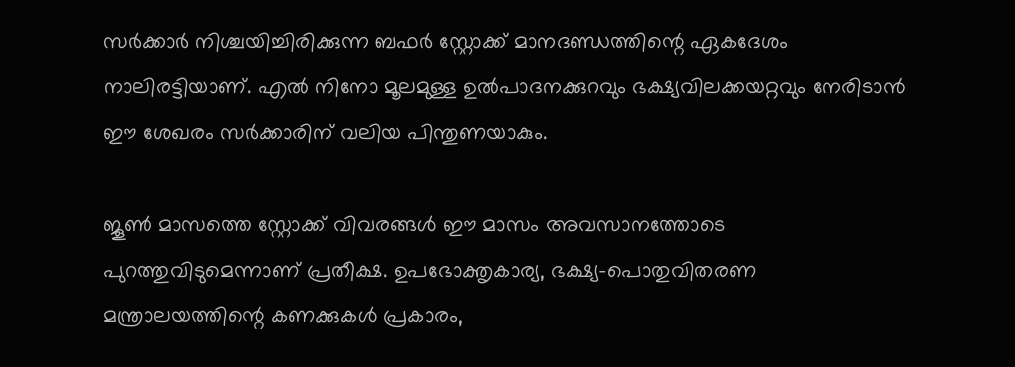സര്‍ക്കാര്‍ നിശ്ചയിച്ചിരിക്കുന്ന ബഫര്‍ സ്റ്റോക്ക് മാനദണ്ഡത്തിന്റെ ഏകദേശം നാലിരട്ടിയാണ്. എല്‍ നിനോ മൂലമുള്ള ഉല്‍പാദനക്കുറവും ഭക്ഷ്യവിലക്കയറ്റവും നേരിടാന്‍ ഈ ശേഖരം സര്‍ക്കാരിന് വലിയ പിന്തുണയാകും.

ജൂണ്‍ മാസത്തെ സ്റ്റോക്ക് വിവരങ്ങള്‍ ഈ മാസം അവസാനത്തോടെ പുറത്തുവിടുമെന്നാണ് പ്രതീക്ഷ. ഉപഭോക്തൃകാര്യ, ഭക്ഷ്യ-പൊതുവിതരണ മന്ത്രാലയത്തിന്റെ കണക്കുകള്‍ പ്രകാരം,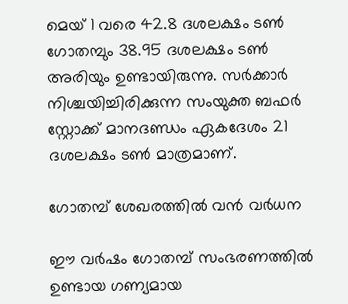മെയ് 1 വരെ 42.8 ദശലക്ഷം ടണ്‍ ഗോതമ്പും 38.95 ദശലക്ഷം ടണ്‍ അരിയും ഉണ്ടായിരുന്നു. സര്‍ക്കാര്‍ നിശ്ചയിച്ചിരിക്കുന്ന സംയുക്ത ബഫര്‍ സ്റ്റോക്ക് മാനദണ്ഡം ഏകദേശം 21 ദശലക്ഷം ടണ്‍ മാത്രമാണ്.

ഗോതമ്പ് ശേഖരത്തില്‍ വന്‍ വര്‍ധന

ഈ വര്‍ഷം ഗോതമ്പ് സംഭരണത്തില്‍ ഉണ്ടായ ഗണ്യമായ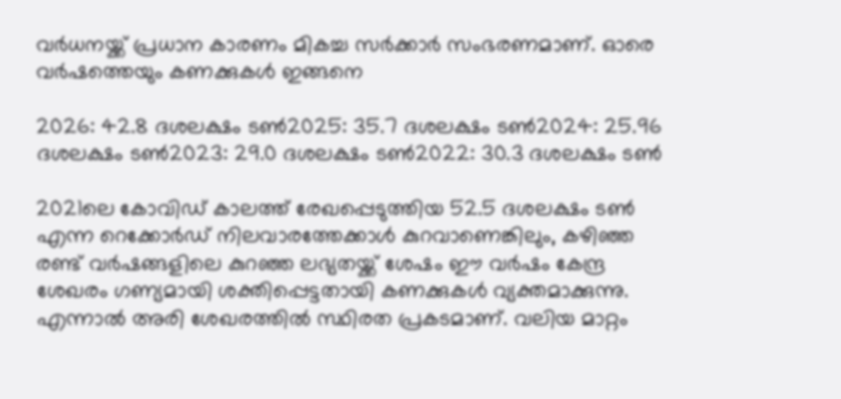വര്‍ധനയ്ക്ക് പ്രധാന കാരണം മികച്ച സര്‍ക്കാര്‍ സംഭരണമാണ്. ഓരെ വര്‍ഷത്തെയും കണക്കുകള്‍ ഇങ്ങനെ

2026: 42.8 ദശലക്ഷം ടണ്‍2025: 35.7 ദശലക്ഷം ടണ്‍2024: 25.96 ദശലക്ഷം ടണ്‍2023: 29.0 ദശലക്ഷം ടണ്‍2022: 30.3 ദശലക്ഷം ടണ്‍

2021ലെ കോവിഡ് കാലത്ത് രേഖപ്പെടുത്തിയ 52.5 ദശലക്ഷം ടണ്‍ എന്ന റെക്കോര്‍ഡ് നിലവാരത്തേക്കാള്‍ കുറവാണെങ്കിലും, കഴിഞ്ഞ രണ്ട് വര്‍ഷങ്ങളിലെ കുറഞ്ഞ ലഭ്യതയ്ക്ക് ശേഷം ഈ വര്‍ഷം കേന്ദ്ര ശേഖരം ഗണ്യമായി ശക്തിപ്പെട്ടതായി കണക്കുകള്‍ വ്യക്തമാക്കുന്നു. എന്നാല്‍ അരി ശേഖരത്തില്‍ സ്ഥിരത പ്രകടമാണ്. വലിയ മാറ്റം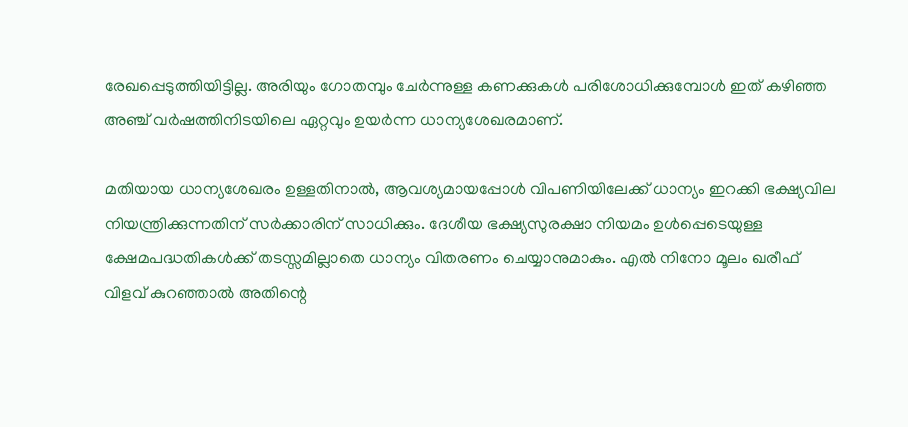രേഖപ്പെടുത്തിയിട്ടില്ല. അരിയും ഗോതമ്പും ചേര്‍ന്നുള്ള കണക്കുകള്‍ പരിശോധിക്കുമ്പോള്‍ ഇത് കഴിഞ്ഞ അഞ്ച് വര്‍ഷത്തിനിടയിലെ ഏറ്റവും ഉയര്‍ന്ന ധാന്യശേഖരമാണ്.

മതിയായ ധാന്യശേഖരം ഉള്ളതിനാല്‍, ആവശ്യമായപ്പോള്‍ വിപണിയിലേക്ക് ധാന്യം ഇറക്കി ഭക്ഷ്യവില നിയന്ത്രിക്കുന്നതിന് സര്‍ക്കാരിന് സാധിക്കും. ദേശീയ ഭക്ഷ്യസുരക്ഷാ നിയമം ഉള്‍പ്പെടെയുള്ള ക്ഷേമപദ്ധതികള്‍ക്ക് തടസ്സമില്ലാതെ ധാന്യം വിതരണം ചെയ്യാനുമാകും. എല്‍ നിനോ മൂലം ഖരീഫ് വിളവ് കുറഞ്ഞാല്‍ അതിന്റെ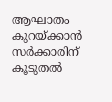ആഘാതം കുറയ്ക്കാന്‍ സര്‍ക്കാരിന് കൂടുതല്‍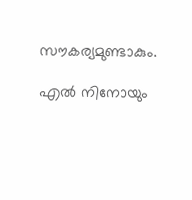സൗകര്യമുണ്ടാകും.

എല്‍ നിനോയും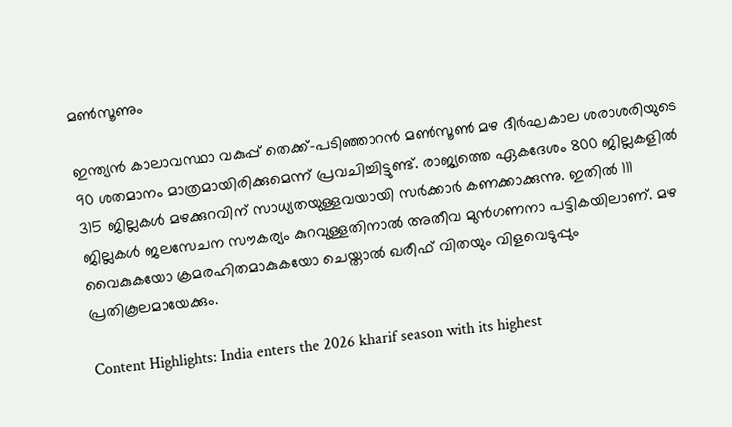മണ്‍സൂണും

ഇന്ത്യന്‍ കാലാവസ്ഥാ വകുപ്പ് തെക്ക്-പടിഞ്ഞാറന്‍ മണ്‍സൂണ്‍ മഴ ദീര്‍ഘകാല ശരാശരിയുടെ 90 ശതമാനം മാത്രമായിരിക്കുമെന്ന് പ്രവചിച്ചിട്ടുണ്ട്. രാജ്യത്തെ ഏകദേശം 800 ജില്ലകളില്‍ 315 ജില്ലകള്‍ മഴക്കുറവിന് സാധ്യതയുള്ളവയായി സര്‍ക്കാര്‍ കണക്കാക്കുന്നു. ഇതില്‍ 111 ജില്ലകള്‍ ജലസേചന സൗകര്യം കുറവുള്ളതിനാല്‍ അതീവ മുന്‍ഗണനാ പട്ടികയിലാണ്. മഴ വൈകുകയോ ക്രമരഹിതമാകുകയോ ചെയ്താല്‍ ഖരീഫ് വിതയും വിളവെടുപ്പും പ്രതികൂലമായേക്കും.

Content Highlights: India enters the 2026 kharif season with its highest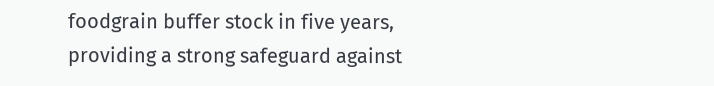foodgrain buffer stock in five years, providing a strong safeguard against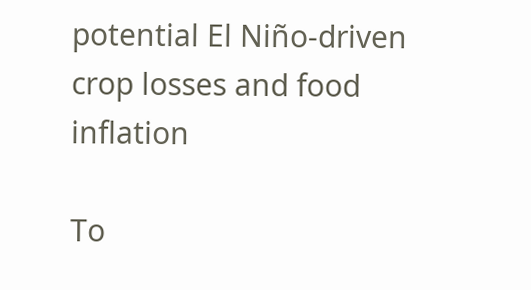potential El Niño-driven crop losses and food inflation

To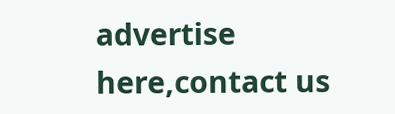advertise here,contact us